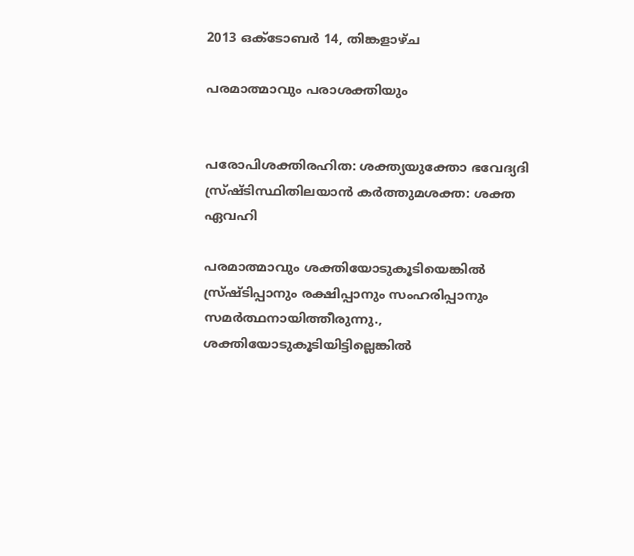2013 ഒക്‌ടോബർ 14, തിങ്കളാഴ്‌ച

പരമാത്മാവും പരാശക്തിയും


പരോപിശക്തിരഹിത: ശക്ത്യയുക്തോ ഭവേദ്യദി
സ്ര്‌ഷ്ടിസ്ഥിതിലയാന്‍ കര്‍ത്തുമശക്ത: ശക്ത ഏവഹി

പരമാത്മാവും ശക്തിയോടുകൂടിയെങ്കില്‍ സ്ര്‌ഷ്ടിപ്പാനും രക്ഷിപ്പാനും സംഹരിപ്പാനും സമര്‍ത്ഥനായിത്തീരുന്നു., ശക്തിയോടുകൂടിയിട്ടില്ലെങ്കില്‍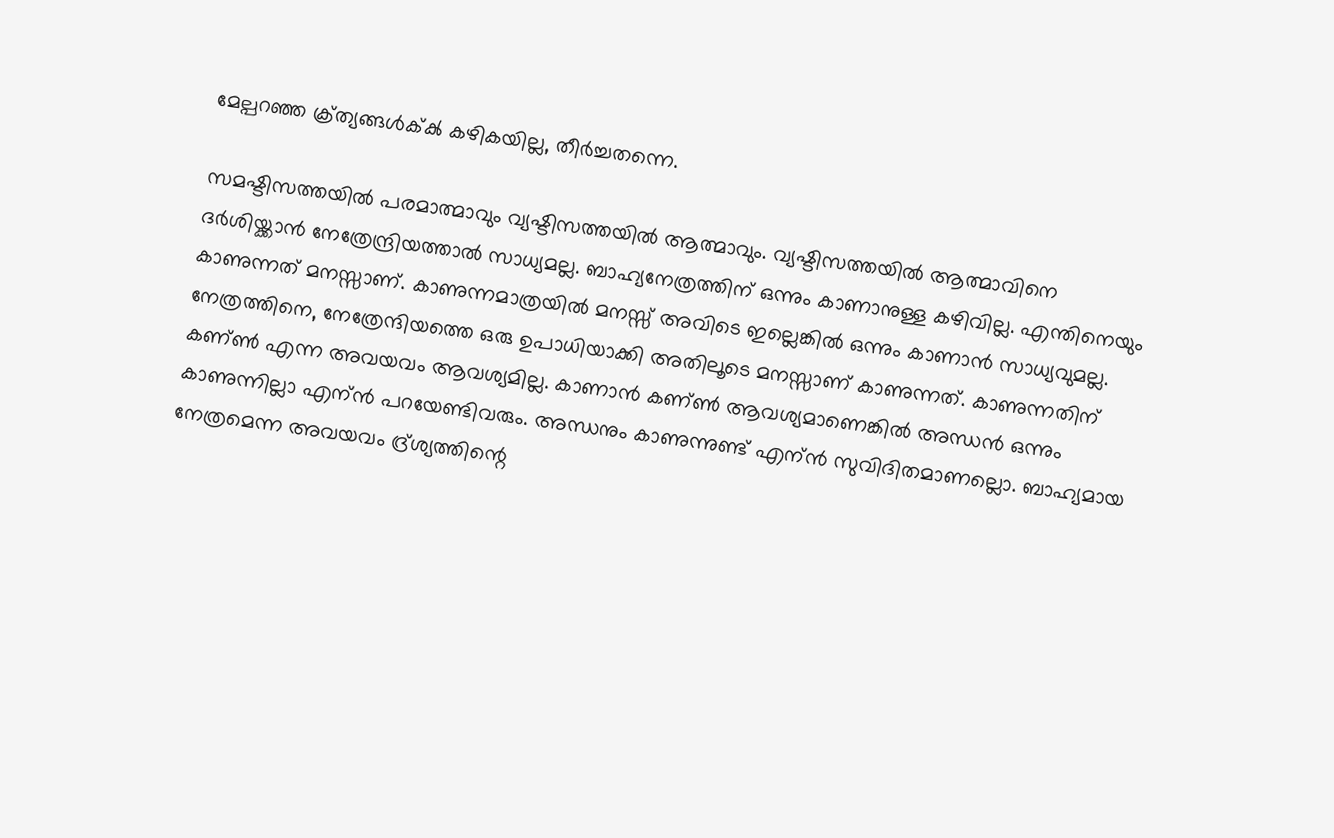മേല്പറഞ്ഞ ക്ര്‌ത്യങ്ങള്‍ക്ക്‍ കഴികയില്ല, തീര്‍ച്ചതന്നെ.

സമഷ്ടിസത്തയില്‍ പരമാത്മാവും വ്യഷ്ടിസത്തയില്‍ ആത്മാവും. വ്യഷ്ടിസത്തയില്‍ ആത്മാവിനെ ദര്‍ശിയ്ക്കാന്‍ നേത്രേന്ദ്രിയത്താല്‍ സാധ്യമല്ല. ബാഹ്യനേത്രത്തിന്‌ ഒന്നും കാണാനുള്ള കഴിവില്ല. എന്തിനെയും കാണുന്നത്‍ മനസ്സാണ്‌. കാണുന്നമാത്രയില്‍ മനസ്സ്‍ അവിടെ ഇല്ലെങ്കില്‍ ഒന്നും കാണാന്‍ സാധ്യവുമല്ല.  നേത്രത്തിനെ, നേത്രേന്ദിയത്തെ ഒരു ഉപാധിയാക്കി അതിലൂടെ മനസ്സാണ്‌ കാണുന്നത്‍. കാണുന്നതിന്‌ കണ്ണ്‍ എന്ന അവയവം ആവശ്യമില്ല. കാണാന്‍ കണ്ണ്‍ ആവശ്യമാണെങ്കില്‍ അന്ധന്‍ ഒന്നും കാണുന്നില്ലാ എന്ന്‍ പറയേണ്ടിവരും. അന്ധനും കാണുന്നുണ്ട്‌ എന്ന്‍ സുവിദിതമാണല്ലൊ. ബാഹ്യമായ നേത്രമെന്ന അവയവം ദ്ര്‌ശ്യത്തിന്റെ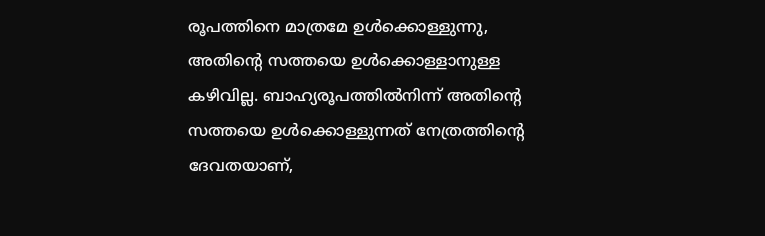രൂപത്തിനെ മാത്രമേ ഉള്‍ക്കൊള്ളുന്നു, അതിന്റെ സത്തയെ ഉള്‍ക്കൊള്ളാനുള്ള കഴിവില്ല. ബാഹ്യരൂപത്തില്‍നിന്ന്‍ അതിന്റെ സത്തയെ ഉള്‍ക്കൊള്ളുന്നത്‍ നേത്രത്തിന്റെ ദേവതയാണ്‌,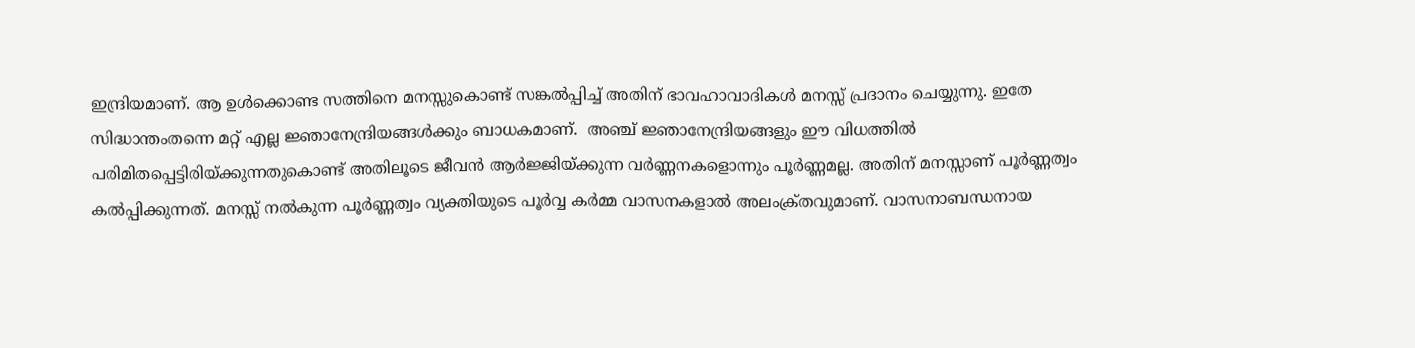ഇന്ദ്രിയമാണ്‌. ആ ഉള്‍ക്കൊണ്ട സത്തിനെ മനസ്സുകൊണ്ട്‍ സങ്കല്‍പ്പിച്ച്‍ അതിന്‌ ഭാവഹാവാദികള്‍ മനസ്സ്‍ പ്രദാനം ചെയ്യുന്നു. ഇതേ സിദ്ധാന്തംതന്നെ മറ്റ്‍ എല്ല ജ്ഞാനേന്ദ്രിയങ്ങള്‍ക്കും ബാധകമാണ്‌.  അഞ്ച്‍ ജ്ഞാനേന്ദ്രിയങ്ങളും ഈ വിധത്തില്‍ പരിമിതപ്പെട്ടിരിയ്ക്കുന്നതുകൊണ്ട്‍ അതിലൂടെ ജീവന്‍ ആര്‍ജ്ജിയ്ക്കുന്ന വര്‍ണ്ണനകളൊന്നും പൂര്‍ണ്ണമല്ല. അതിന്‌ മനസ്സാണ്‌ പൂര്‍ണ്ണത്വം കല്‍പ്പിക്കുന്നത്‍. മനസ്സ്‍ നല്‍കുന്ന പൂര്‍ണ്ണത്വം വ്യക്തിയുടെ പൂര്‍വ്വ കര്‍മ്മ വാസനകളാല്‍ അലംക്ര്‌തവുമാണ്‌. വാസനാബന്ധനായ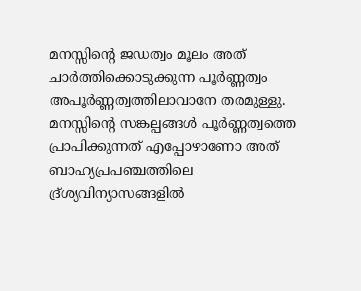മനസ്സിന്റെ ജഡത്വം മൂലം അത്‍ ചാര്‍ത്തിക്കൊടുക്കുന്ന പൂര്‍ണ്ണത്വം അപൂര്‍ണ്ണത്വത്തിലാവാനേ തരമുള്ളു. മനസ്സിന്റെ സങ്കല്പങ്ങള്‍ പൂര്‍ണ്ണത്വത്തെ പ്രാപിക്കുന്നത്‍ എപ്പോഴാണോ അത്‍ ബാഹ്യപ്രപഞ്ചത്തിലെ ദ്ര്‌ശ്യവിന്യാസങ്ങളില്‍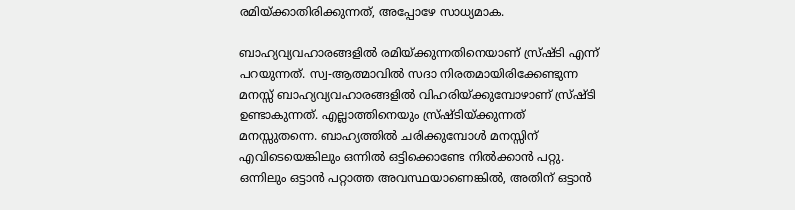രമിയ്ക്കാതിരിക്കുന്നത്‍, അപ്പോഴേ സാധ്യമാക.

ബാഹ്യവ്യവഹാരങ്ങളില്‍ രമിയ്ക്കുന്നതിനെയാണ്‌ സ്ര്‌ഷ്ടി എന്ന്‍ പറയുന്നത്‍. സ്വ-ആത്മാവില്‍ സദാ നിരതമായിരിക്കേണ്ടുന്ന മനസ്സ്‍ ബാഹ്യവ്യവഹാരങ്ങളില്‍ വിഹരിയ്ക്കുമ്പോഴാണ്‌ സ്ര്‌ഷ്ടി ഉണ്ടാകുന്നത്‍. എല്ലാത്തിനെയും സ്ര്‌ഷ്ടിയ്ക്കുന്നത്‍ മനസ്സുതന്നെ. ബാഹ്യത്തില്‍ ചരിക്കുമ്പോള്‍ മനസ്സിന്‌ എവിടെയെങ്കിലും ഒന്നില്‍ ഒട്ടിക്കൊണ്ടേ നില്‍ക്കാന്‍ പറ്റു. ഒന്നിലും ഒട്ടാന്‍ പറ്റാത്ത അവസ്ഥയാണെങ്കില്‍, അതിന്‌ ഒട്ടാന്‍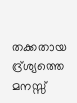തക്കതായ ദ്ര്‌ശ്യത്തെ മനസ്സ്‍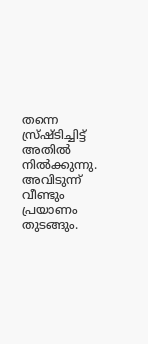തന്നെ സ്ര്‌ഷ്ടിച്ചിട്ട്‍ അതില്‍ നില്‍ക്കുന്നു. അവിടുന്ന്‍ വീണ്ടും പ്രയാണം തുടങ്ങും.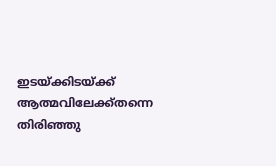ഇടയ്ക്കിടയ്ക്ക്‍ ആത്മവിലേക്ക്‍തന്നെ തിരിഞ്ഞു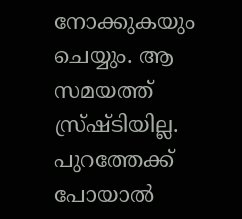നോക്കുകയും ചെയ്യും. ആ സമയത്ത്‍ സ്ര്‌ഷ്ടിയില്ല. പുറത്തേക്ക്‍ പോയാല്‍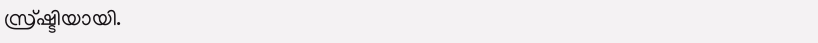സ്ര്‌ഷ്ടിയായി.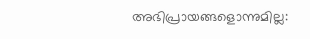അഭിപ്രായങ്ങളൊന്നുമില്ല: